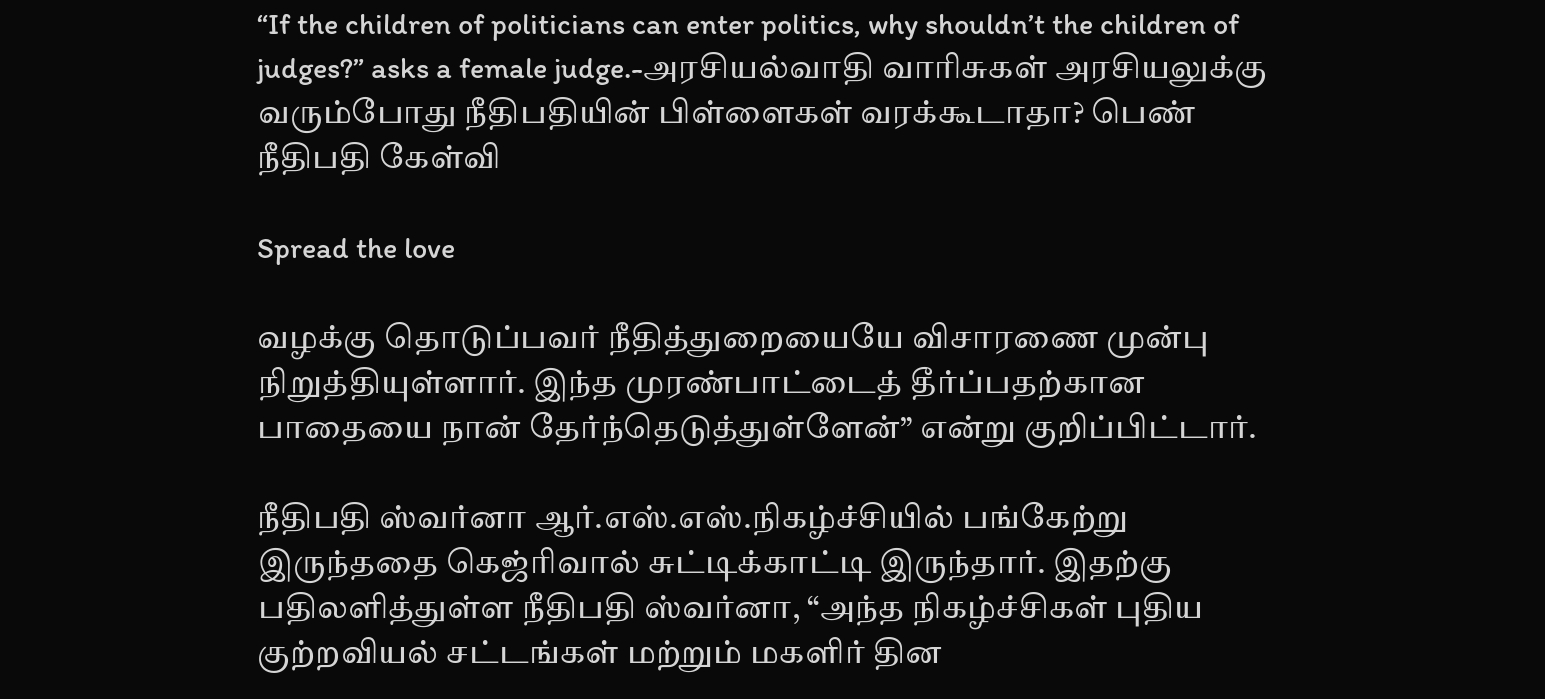“If the children of politicians can enter politics, why shouldn’t the children of judges?” asks a female judge.-அரசியல்வாதி வாரிசுகள் அரசியலுக்கு வரும்போது நீதிபதியின் பிள்ளைகள் வரக்கூடாதா? பெண் நீதிபதி கேள்வி

Spread the love

வழக்கு தொடுப்பவர் நீதித்துறையையே விசாரணை முன்பு நிறுத்தியுள்ளார். இந்த முரண்பாட்டைத் தீர்ப்பதற்கான பாதையை நான் தேர்ந்தெடுத்துள்ளேன்” என்று குறிப்பிட்டார்.

நீதிபதி ஸ்வர்னா ஆர்.எஸ்.எஸ்.நிகழ்ச்சியில் பங்கேற்று இருந்ததை கெஜ்ரிவால் சுட்டிக்காட்டி இருந்தார். இதற்கு பதிலளித்துள்ள நீதிபதி ஸ்வர்னா, “அந்த நிகழ்ச்சிகள் புதிய குற்றவியல் சட்டங்கள் மற்றும் மகளிர் தின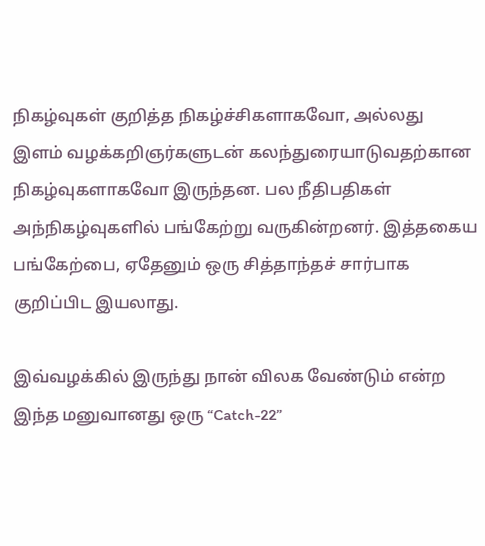நிகழ்வுகள் குறித்த நிகழ்ச்சிகளாகவோ, அல்லது இளம் வழக்கறிஞர்களுடன் கலந்துரையாடுவதற்கான நிகழ்வுகளாகவோ இருந்தன. பல நீதிபதிகள் அந்நிகழ்வுகளில் பங்கேற்று வருகின்றனர். இத்தகைய பங்கேற்பை, ஏதேனும் ஒரு சித்தாந்தச் சார்பாக குறிப்பிட இயலாது.

இவ்வழக்கில் இருந்து நான் விலக வேண்டும் என்ற இந்த மனுவானது ஒரு “Catch-22”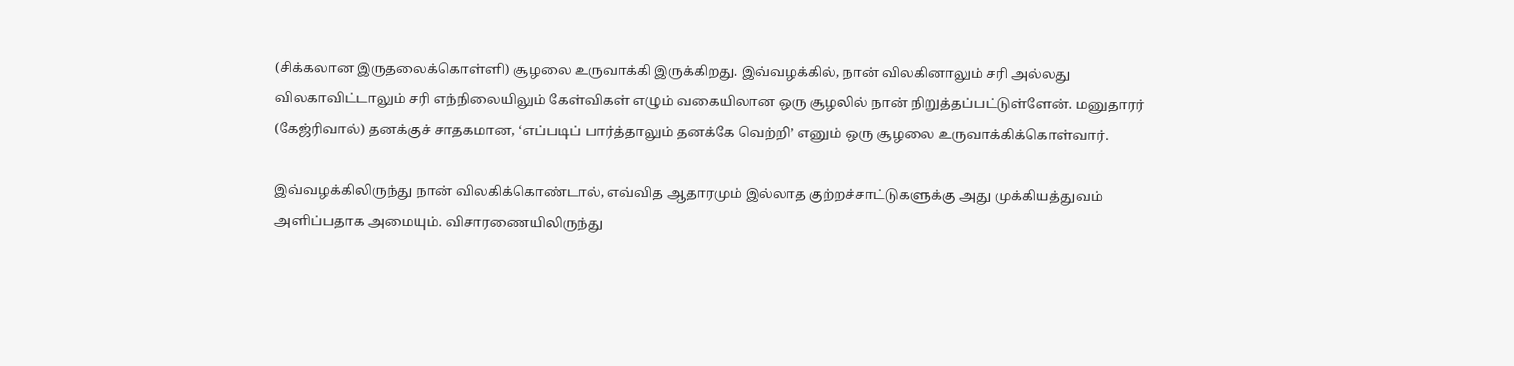(சிக்கலான இருதலைக்கொள்ளி) சூழலை உருவாக்கி இருக்கிறது. இவ்வழக்கில், நான் விலகினாலும் சரி அல்லது விலகாவிட்டாலும் சரி எந்நிலையிலும் கேள்விகள் எழும் வகையிலான ஒரு சூழலில் நான் நிறுத்தப்பட்டுள்ளேன். மனுதாரர் (கேஜ்ரிவால்) தனக்குச் சாதகமான, ‘எப்படிப் பார்த்தாலும் தனக்கே வெற்றி’ எனும் ஒரு சூழலை உருவாக்கிக்கொள்வார்.

இவ்வழக்கிலிருந்து நான் விலகிக்கொண்டால், எவ்வித ஆதாரமும் இல்லாத குற்றச்சாட்டுகளுக்கு அது முக்கியத்துவம் அளிப்பதாக அமையும். விசாரணையிலிருந்து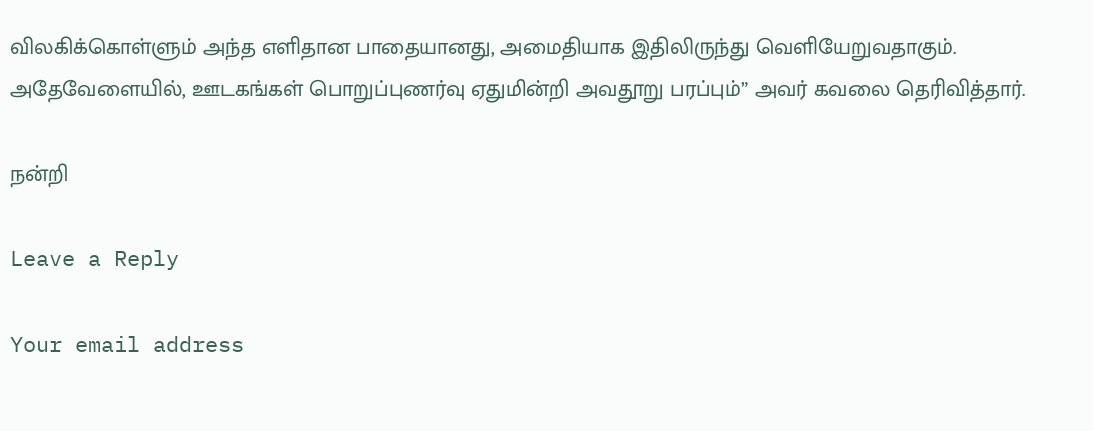விலகிக்கொள்ளும் அந்த எளிதான பாதையானது, அமைதியாக இதிலிருந்து வெளியேறுவதாகும். அதேவேளையில், ஊடகங்கள் பொறுப்புணர்வு ஏதுமின்றி அவதூறு பரப்பும்” அவர் கவலை தெரிவித்தார்.

நன்றி

Leave a Reply

Your email address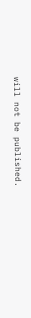will not be published.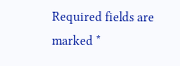Required fields are marked *